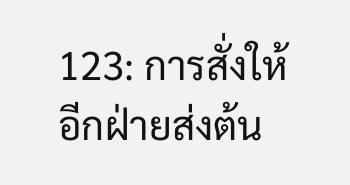123: การสั่งให้อีกฝ่ายส่งต้น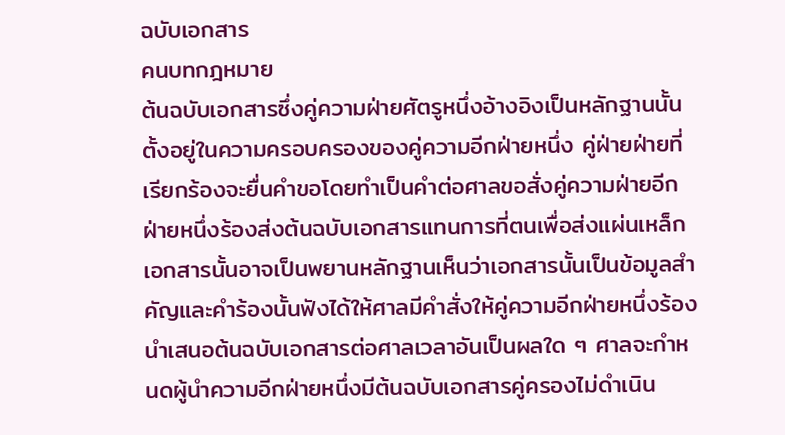ฉบับเอกสาร
คนบทกฎหมาย
ต้นฉบับเอกสารซึ่งคู่ความฝ่ายศัตรูหนึ่งอ้างอิงเป็นหลักฐานนั้นตั้งอยู่ในความครอบครองของคู่ความอีกฝ่ายหนึ่ง คู่ฝ่ายฝ่ายที่เรียกร้องจะยื่นคำขอโดยทำเป็นคำต่อศาลขอสั่งคู่ความฝ่ายอีกฝ่ายหนึ่งร้องส่งต้นฉบับเอกสารแทนการที่ตนเพื่อส่งแผ่นเหล็กเอกสารนั้นอาจเป็นพยานหลักฐานเห็นว่าเอกสารนั้นเป็นข้อมูลสำคัญและคำร้องนั้นฟังได้ให้ศาลมีคำสั่งให้คู่ความอีกฝ่ายหนึ่งร้องนำเสนอต้นฉบับเอกสารต่อศาลเวลาอันเป็นผลใด ๆ ศาลจะกำหนดผู้นำความอีกฝ่ายหนึ่งมีต้นฉบับเอกสารคู่ครองไม่ดำเนิน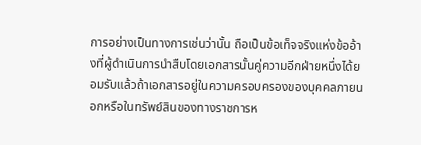การอย่างเป็นทางการเช่นว่านั้น ถือเป็นข้อเท็จจริงแห่งข้ออ้างที่ผู้ดำเนินการนำสืบโดยเอกสารนั้นคู่ความอีกฝ่ายหนึ่งได้ยอมรับแล้วถ้าเอกสารอยู่ในความครอบครองของบุคคลภายนอกหรือในทรัพย์สินของทางราชการห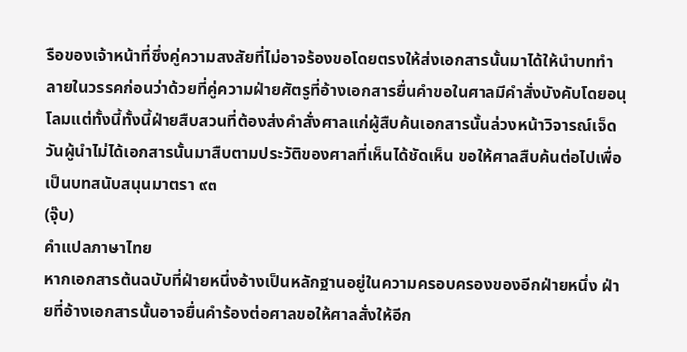รือของเจ้าหน้าที่ซึ่งคู่ความสงสัยที่ไม่อาจร้องขอโดยตรงให้ส่งเอกสารนั้นมาได้ให้นำบททำลายในวรรคก่อนว่าด้วยที่คู่ความฝ่ายศัตรูที่อ้างเอกสารยื่นคำขอในศาลมีคำสั่งบังคับโดยอนุโลมแต่ทั้งนี้ทั้งนี้ฝ่ายสืบสวนที่ต้องส่งคำสั่งศาลแก่ผู้สืบค้นเอกสารนั้นล่วงหน้าวิจารณ์เจ็ดวันผู้นำไม่ได้เอกสารนั้นมาสืบตามประวัติของศาลที่เห็นได้ชัดเห็น ขอให้ศาลสืบค้นต่อไปเพื่อเป็นบทสนับสนุนมาตรา ๙๓
(จุ๊บ)
คำแปลภาษาไทย
หากเอกสารต้นฉบับที่ฝ่ายหนึ่งอ้างเป็นหลักฐานอยู่ในความครอบครองของอีกฝ่ายหนึ่ง ฝ่ายที่อ้างเอกสารนั้นอาจยื่นคำร้องต่อศาลขอให้ศาลสั่งให้อีก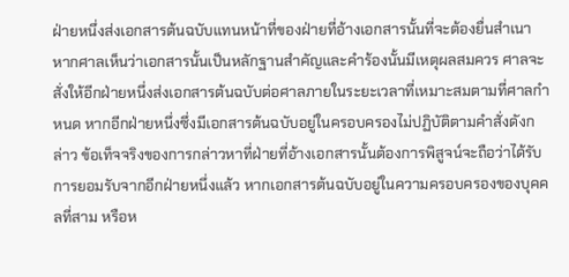ฝ่ายหนึ่งส่งเอกสารต้นฉบับแทนหน้าที่ของฝ่ายที่อ้างเอกสารนั้นที่จะต้องยื่นสำเนา หากศาลเห็นว่าเอกสารนั้นเป็นหลักฐานสำคัญและคำร้องนั้นมีเหตุผลสมควร ศาลจะสั่งให้อีกฝ่ายหนึ่งส่งเอกสารต้นฉบับต่อศาลภายในระยะเวลาที่เหมาะสมตามที่ศาลกำหนด หากอีกฝ่ายหนึ่งซึ่งมีเอกสารต้นฉบับอยู่ในครอบครองไม่ปฏิบัติตามคำสั่งดังกล่าว ข้อเท็จจริงของการกล่าวหาที่ฝ่ายที่อ้างเอกสารนั้นต้องการพิสูจน์จะถือว่าได้รับการยอมรับจากอีกฝ่ายหนึ่งแล้ว หากเอกสารต้นฉบับอยู่ในความครอบครองของบุคคลที่สาม หรือห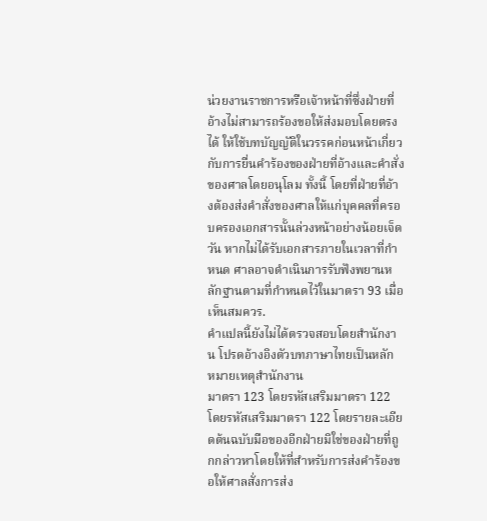น่วยงานราชการหรือเจ้าหน้าที่ซึ่งฝ่ายที่อ้างไม่สามารถร้องขอให้ส่งมอบโดยตรงได้ ให้ใช้บทบัญญัติในวรรคก่อนหน้าเกี่ยวกับการยื่นคำร้องของฝ่ายที่อ้างและคำสั่งของศาลโดยอนุโลม ทั้งนี้ โดยที่ฝ่ายที่อ้างต้องส่งคำสั่งของศาลให้แก่บุคคลที่ครอบครองเอกสารนั้นล่วงหน้าอย่างน้อยเจ็ดวัน หากไม่ได้รับเอกสารภายในเวลาที่กำหนด ศาลอาจดำเนินการรับฟังพยานหลักฐานตามที่กำหนดไว้ในมาตรา 93 เมื่อเห็นสมควร.
คำแปลนี้ยังไม่ได้ตรวจสอบโดยสำนักงาน โปรดอ้างอิงตัวบทภาษาไทยเป็นหลัก
หมายเหตุสำนักงาน
มาตรา 123 โดยรหัสเสริมมาตรา 122 โดยรหัสเสริมมาตรา 122 โดยรายละเอียดต้นฉบับมือของอีกฝ่ายมิใช่ของฝ่ายที่ถูกกล่าวหาโดยให้ที่สำหรับการส่งคำร้องขอให้ศาลสั่งการส่ง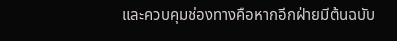และควบคุมช่องทางคือหากอีกฝ่ายมีต้นฉบับ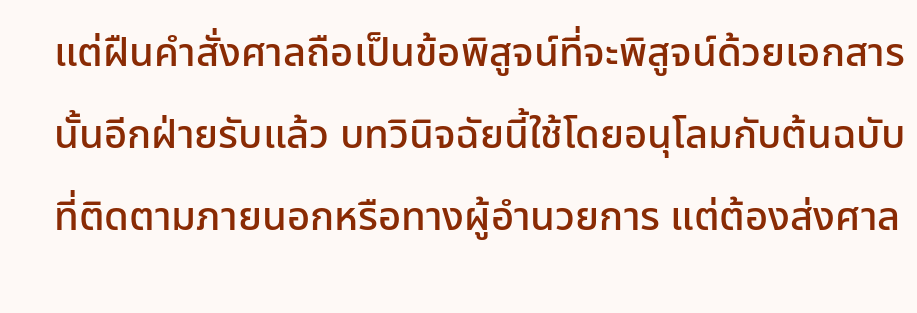แต่ฝืนคำสั่งศาลถือเป็นข้อพิสูจน์ที่จะพิสูจน์ด้วยเอกสารนั้นอีกฝ่ายรับแล้ว บทวินิจฉัยนี้ใช้โดยอนุโลมกับต้นฉบับที่ติดตามภายนอกหรือทางผู้อำนวยการ แต่ต้องส่งศาล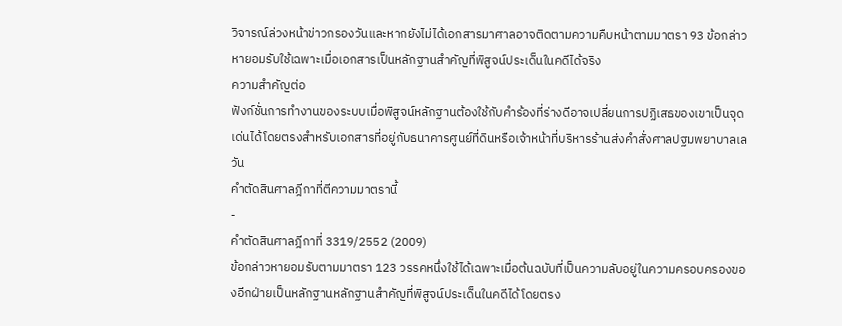วิจารณ์ล่วงหน้าข่าวกรองวันและหากยังไม่ได้เอกสารมาศาลอาจติดตามความคืบหน้าตามมาตรา 93 ข้อกล่าวหายอมรับใช้เฉพาะเมื่อเอกสารเป็นหลักฐานสำคัญที่พิสูจน์ประเด็นในคดีได้จริง
ความสำคัญต่อ
ฟังก์ชั่นการทำงานของระบบเมื่อพิสูจน์หลักฐานต้องใช้กับคำร้องที่ร่างดีอาจเปลี่ยนการปฏิเสธของเขาเป็นจุดเด่นได้โดยตรงสำหรับเอกสารที่อยู่กับธนาคารศูนย์ที่ดินหรือเจ้าหน้าที่บริหารร้านส่งคำสั่งศาลปฐมพยาบาลเลวัน
คำตัดสินศาลฎีกาที่ตีความมาตรานี้
-
คำตัดสินศาลฎีกาที่ 3319/2552 (2009)
ข้อกล่าวหายอมรับตามมาตรา 123 วรรคหนึ่งใช้ได้เฉพาะเมื่อต้นฉบับที่เป็นความลับอยู่ในความครอบครองของอีกฝ่ายเป็นหลักฐานหลักฐานสำคัญที่พิสูจน์ประเด็นในคดีได้โดยตรง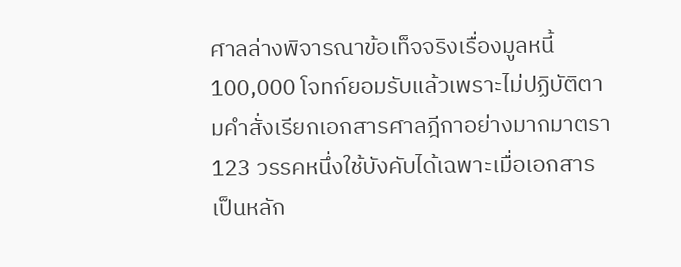ศาลล่างพิจารณาข้อเท็จจริงเรื่องมูลหนี้ 100,000 โจทก์ยอมรับแล้วเพราะไม่ปฏิบัติตามคำสั่งเรียกเอกสารศาลฎีกาอย่างมากมาตรา 123 วรรคหนึ่งใช้บังคับได้เฉพาะเมื่อเอกสารเป็นหลัก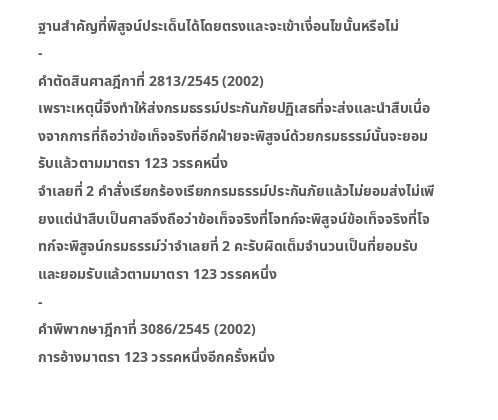ฐานสำคัญที่พิสูจน์ประเด็นได้โดยตรงและจะเข้าเงื่อนไขนั้นหรือไม่
-
คำตัดสินศาลฎีกาที่ 2813/2545 (2002)
เพราะเหตุนี้จึงทำให้ส่งกรมธรรม์ประกันภัยปฏิเสธที่จะส่งและนำสืบเนื่องจากการที่ถือว่าข้อเท็จจริงที่อีกฝ่ายจะพิสูจน์ด้วยกรมธรรม์นั้นจะยอมรับแล้วตามมาตรา 123 วรรคหนึ่ง
จำเลยที่ 2 คำสั่งเรียกร้องเรียกกรมธรรม์ประกันภัยแล้วไม่ยอมส่งไม่เพียงแต่นำสืบเป็นศาลจึงถือว่าข้อเท็จจริงที่โจทก์จะพิสูจน์ข้อเท็จจริงที่โจทก์จะพิสูจน์กรมธรรม์ว่าจำเลยที่ 2 คะรับผิดเต็มจำนวนเป็นที่ยอมรับและยอมรับแล้วตามมาตรา 123 วรรคหนึ่ง
-
คำพิพากษาฎีกาที่ 3086/2545 (2002)
การอ้างมาตรา 123 วรรคหนึ่งอีกครั้งหนึ่ง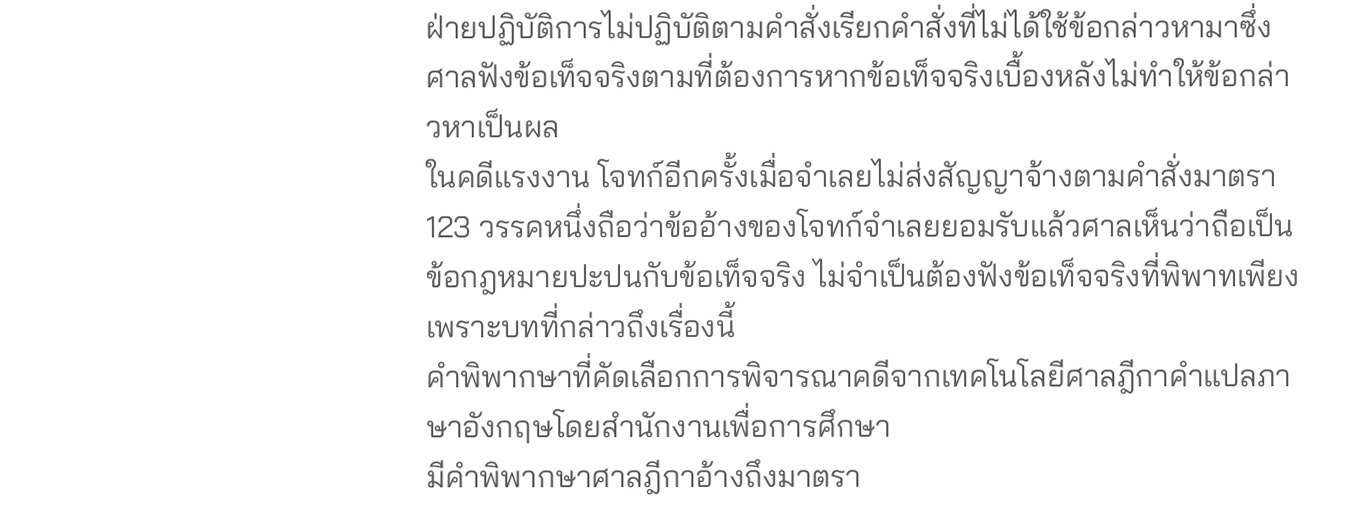ฝ่ายปฏิบัติการไม่ปฏิบัติตามคำสั่งเรียกคำสั่งที่ไม่ได้ใช้ข้อกล่าวหามาซึ่งศาลฟังข้อเท็จจริงตามที่ต้องการหากข้อเท็จจริงเบื้องหลังไม่ทำให้ข้อกล่าวหาเป็นผล
ในคดีแรงงาน โจทก์อีกครั้งเมื่อจำเลยไม่ส่งสัญญาจ้างตามคำสั่งมาตรา 123 วรรคหนึ่งถือว่าข้ออ้างของโจทก์จำเลยยอมรับแล้วศาลเห็นว่าถือเป็นข้อกฎหมายปะปนกับข้อเท็จจริง ไม่จำเป็นต้องฟังข้อเท็จจริงที่พิพาทเพียงเพราะบทที่กล่าวถึงเรื่องนี้
คำพิพากษาที่คัดเลือกการพิจารณาคดีจากเทคโนโลยีศาลฎีกาคำแปลภาษาอังกฤษโดยสำนักงานเพื่อการศึกษา
มีคำพิพากษาศาลฎีกาอ้างถึงมาตรา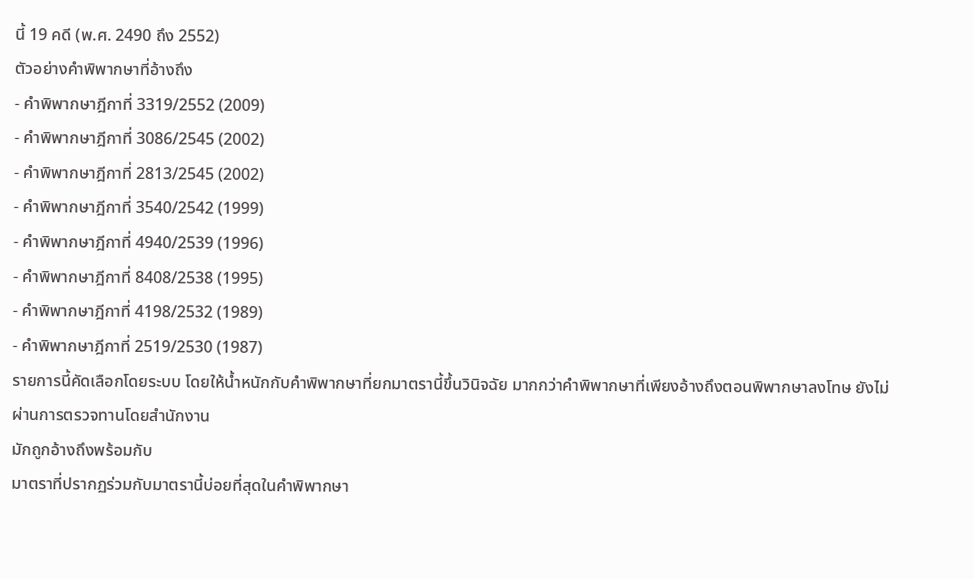นี้ 19 คดี (พ.ศ. 2490 ถึง 2552)
ตัวอย่างคำพิพากษาที่อ้างถึง
- คำพิพากษาฎีกาที่ 3319/2552 (2009)
- คำพิพากษาฎีกาที่ 3086/2545 (2002)
- คำพิพากษาฎีกาที่ 2813/2545 (2002)
- คำพิพากษาฎีกาที่ 3540/2542 (1999)
- คำพิพากษาฎีกาที่ 4940/2539 (1996)
- คำพิพากษาฎีกาที่ 8408/2538 (1995)
- คำพิพากษาฎีกาที่ 4198/2532 (1989)
- คำพิพากษาฎีกาที่ 2519/2530 (1987)
รายการนี้คัดเลือกโดยระบบ โดยให้น้ำหนักกับคำพิพากษาที่ยกมาตรานี้ขึ้นวินิจฉัย มากกว่าคำพิพากษาที่เพียงอ้างถึงตอนพิพากษาลงโทษ ยังไม่ผ่านการตรวจทานโดยสำนักงาน
มักถูกอ้างถึงพร้อมกับ
มาตราที่ปรากฏร่วมกับมาตรานี้บ่อยที่สุดในคำพิพากษา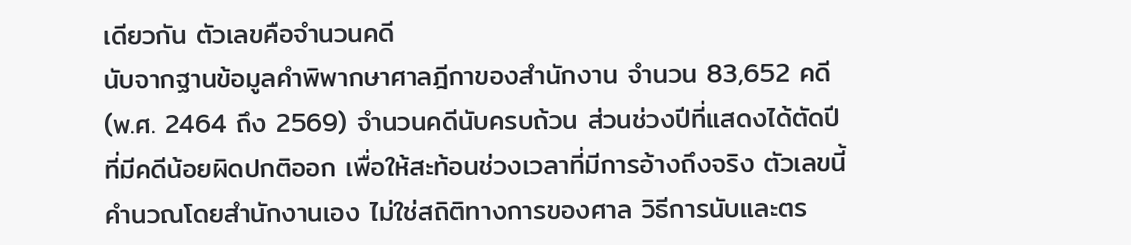เดียวกัน ตัวเลขคือจำนวนคดี
นับจากฐานข้อมูลคำพิพากษาศาลฎีกาของสำนักงาน จำนวน 83,652 คดี (พ.ศ. 2464 ถึง 2569) จำนวนคดีนับครบถ้วน ส่วนช่วงปีที่แสดงได้ตัดปีที่มีคดีน้อยผิดปกติออก เพื่อให้สะท้อนช่วงเวลาที่มีการอ้างถึงจริง ตัวเลขนี้คำนวณโดยสำนักงานเอง ไม่ใช่สถิติทางการของศาล วิธีการนับและตร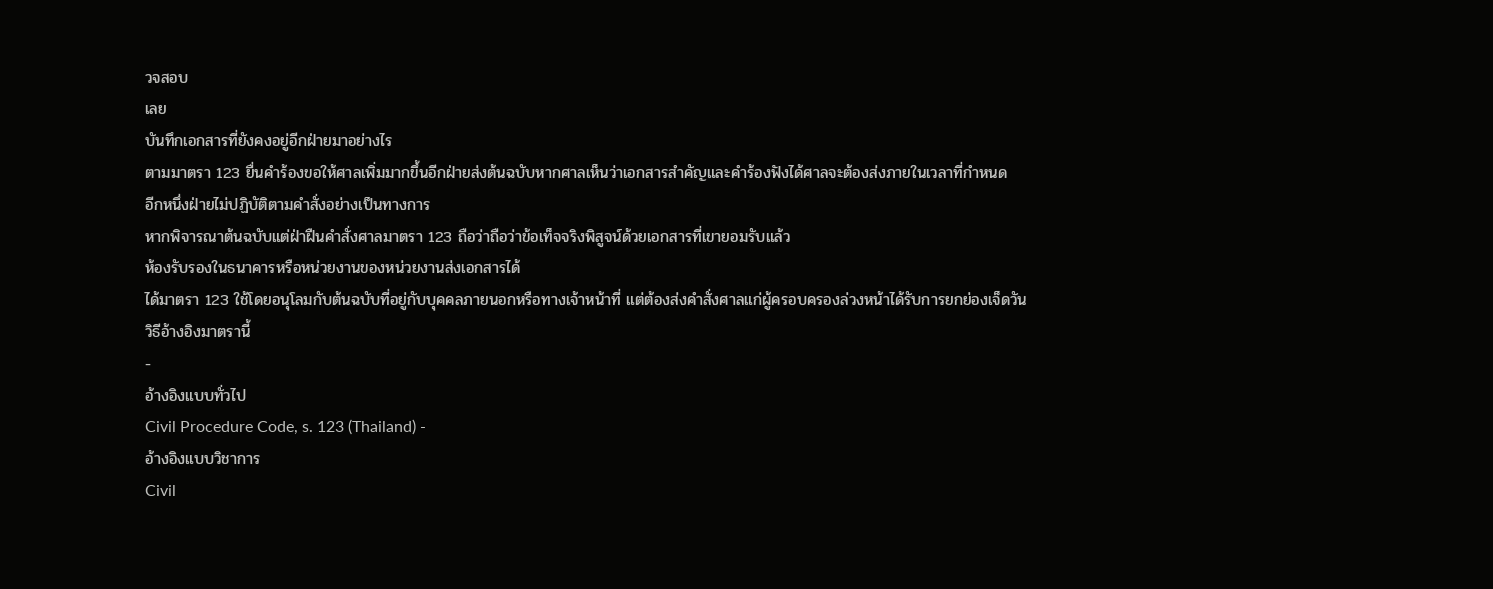วจสอบ
เลย
บันทึกเอกสารที่ยังคงอยู่อีกฝ่ายมาอย่างไร
ตามมาตรา 123 ยื่นคำร้องขอให้ศาลเพิ่มมากขึ้นอีกฝ่ายส่งต้นฉบับหากศาลเห็นว่าเอกสารสำคัญและคำร้องฟังได้ศาลจะต้องส่งภายในเวลาที่กำหนด
อีกหนึ่งฝ่ายไม่ปฏิบัติตามคำสั่งอย่างเป็นทางการ
หากพิจารณาต้นฉบับแต่ฝ่าฝืนคำสั่งศาลมาตรา 123 ถือว่าถือว่าข้อเท็จจริงพิสูจน์ด้วยเอกสารที่เขายอมรับแล้ว
ห้องรับรองในธนาคารหรือหน่วยงานของหน่วยงานส่งเอกสารได้
ได้มาตรา 123 ใช้โดยอนุโลมกับต้นฉบับที่อยู่กับบุคคลภายนอกหรือทางเจ้าหน้าที่ แต่ต้องส่งคำสั่งศาลแก่ผู้ครอบครองล่วงหน้าได้รับการยกย่องเจ็ดวัน
วิธีอ้างอิงมาตรานี้
-
อ้างอิงแบบทั่วไป
Civil Procedure Code, s. 123 (Thailand) -
อ้างอิงแบบวิชาการ
Civil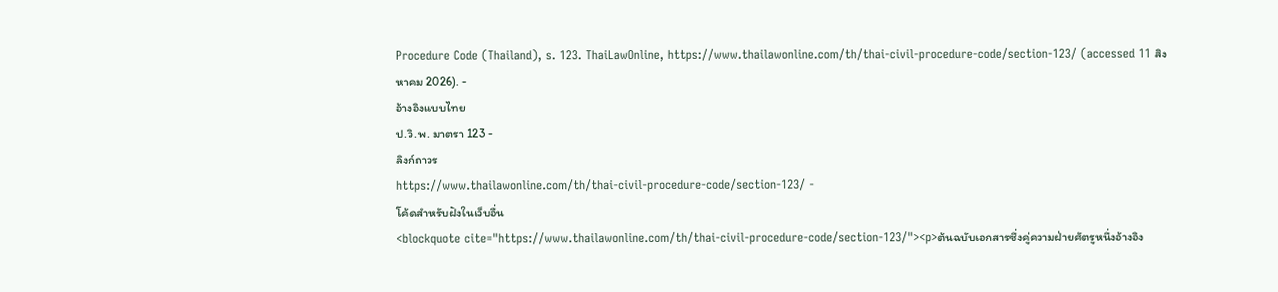Procedure Code (Thailand), s. 123. ThaiLawOnline, https://www.thailawonline.com/th/thai-civil-procedure-code/section-123/ (accessed 11 สิงหาคม 2026). -
อ้างอิงแบบไทย
ป.วิ.พ. มาตรา 123 -
ลิงก์ถาวร
https://www.thailawonline.com/th/thai-civil-procedure-code/section-123/ -
โค้ดสำหรับฝังในเว็บอื่น
<blockquote cite="https://www.thailawonline.com/th/thai-civil-procedure-code/section-123/"><p>ต้นฉบับเอกสารซึ่งคู่ความฝ่ายศัตรูหนึ่งอ้างอิง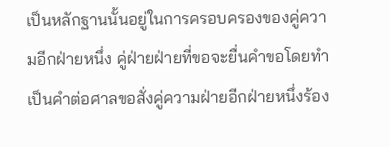เป็นหลักฐานนั้นอยู่ในการครอบครองของคู่ความอีกฝ่ายหนึ่ง คู่ฝ่ายฝ่ายที่ขอจะยื่นคำขอโดยทำเป็นคำต่อศาลขอสั่งคู่ความฝ่ายอีกฝ่ายหนึ่งร้อง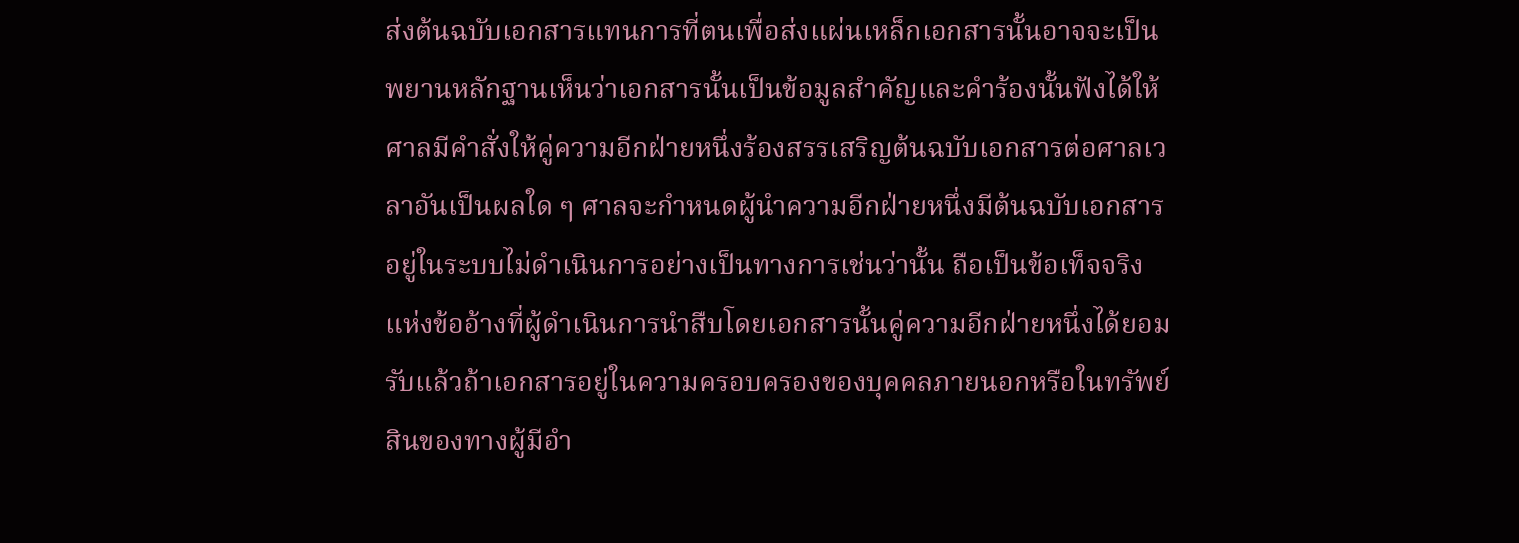ส่งต้นฉบับเอกสารแทนการที่ตนเพื่อส่งแผ่นเหล็กเอกสารนั้นอาจจะเป็นพยานหลักฐานเห็นว่าเอกสารนั้นเป็นข้อมูลสำคัญและคำร้องนั้นฟังได้ให้ศาลมีคำสั่งให้คู่ความอีกฝ่ายหนึ่งร้องสรรเสริญต้นฉบับเอกสารต่อศาลเวลาอันเป็นผลใด ๆ ศาลจะกำหนดผู้นำความอีกฝ่ายหนึ่งมีต้นฉบับเอกสารอยู่ในระบบไม่ดำเนินการอย่างเป็นทางการเช่นว่านั้น ถือเป็นข้อเท็จจริงแห่งข้ออ้างที่ผู้ดำเนินการนำสืบโดยเอกสารนั้นคู่ความอีกฝ่ายหนึ่งได้ยอมรับแล้วถ้าเอกสารอยู่ในความครอบครองของบุคคลภายนอกหรือในทรัพย์สินของทางผู้มีอำ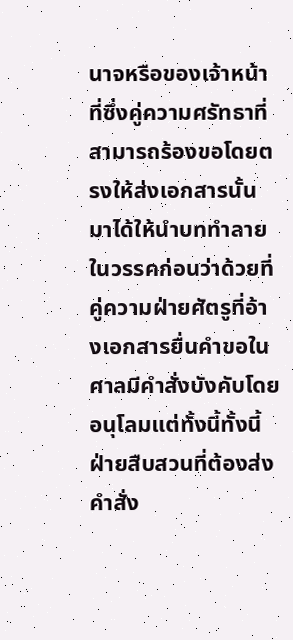นาจหรือของเจ้าหน้าที่ซึ่งคู่ความศรัทธาที่สามารถร้องขอโดยตรงให้ส่งเอกสารนั้นมาได้ให้นำบททำลายในวรรคก่อนว่าด้วยที่คู่ความฝ่ายศัตรูที่อ้างเอกสารยื่นคำขอในศาลมีคำสั่งบังคับโดยอนุโลมแต่ทั้งนี้ทั้งนี้ฝ่ายสืบสวนที่ต้องส่งคำสั่ง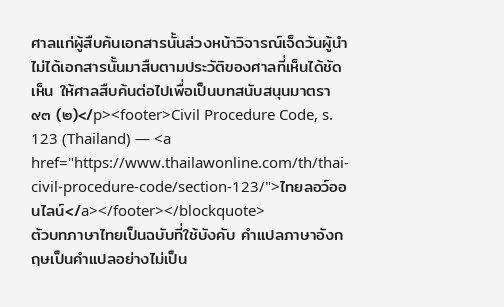ศาลแก่ผู้สืบค้นเอกสารนั้นล่วงหน้าวิจารณ์เจ็ดวันผู้นำไม่ได้เอกสารนั้นมาสืบตามประวัติของศาลที่เห็นได้ชัดเห็น ให้ศาลสืบค้นต่อไปเพื่อเป็นบทสนับสนุนมาตรา ๙๓ (๒)</p><footer>Civil Procedure Code, s. 123 (Thailand) — <a href="https://www.thailawonline.com/th/thai-civil-procedure-code/section-123/">ไทยลอว์ออนไลน์</a></footer></blockquote>
ตัวบทภาษาไทยเป็นฉบับที่ใช้บังคับ คำแปลภาษาอังกฤษเป็นคำแปลอย่างไม่เป็น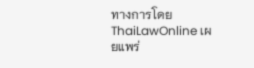ทางการโดย ThaiLawOnline เผยแพร่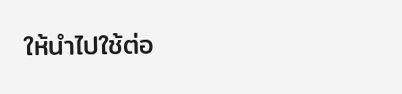ให้นำไปใช้ต่อ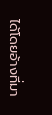ได้โดยอ้างที่มา